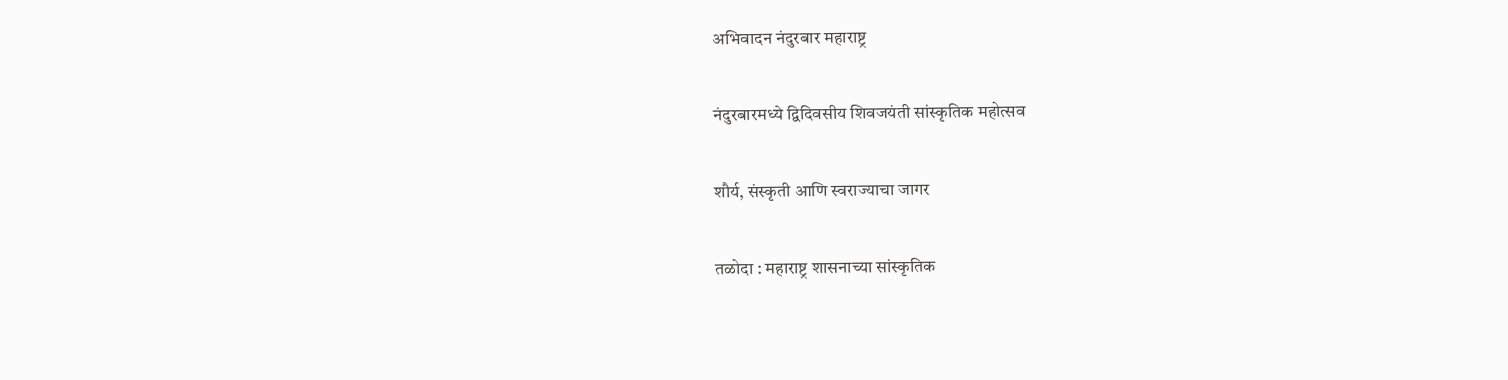अभिवादन नंदुरबार महाराष्ट्र

नंदुरबारमध्ये द्विदिवसीय शिवजयंती सांस्कृतिक महोत्सव

शौर्य, संस्कृती आणि स्वराज्याचा जागर

तळोदा : महाराष्ट्र शासनाच्या सांस्कृतिक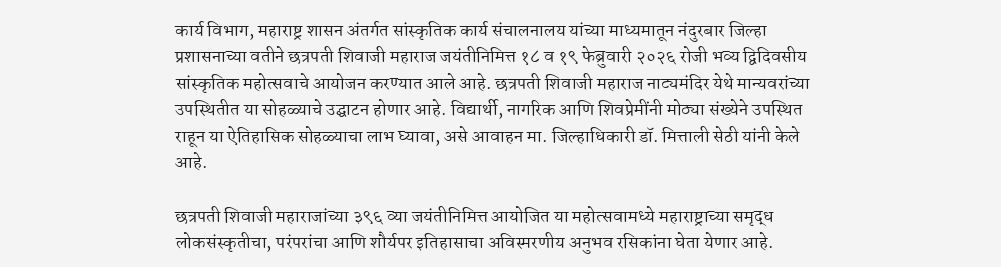कार्य विभाग, महाराष्ट्र शासन अंतर्गत सांस्कृतिक कार्य संचालनालय यांच्या माध्यमातून नंदुरबार जिल्हा प्रशासनाच्या वतीने छत्रपती शिवाजी महाराज जयंतीनिमित्त १८ व १९ फेब्रुवारी २०२६ रोजी भव्य द्विदिवसीय सांस्कृतिक महोत्सवाचे आयोजन करण्यात आले आहे. छत्रपती शिवाजी महाराज नाट्यमंदिर येथे मान्यवरांच्या उपस्थितीत या सोहळ्याचे उद्घाटन होणार आहे. विद्यार्थी, नागरिक आणि शिवप्रेमींनी मोठ्या संख्येने उपस्थित राहून या ऐतिहासिक सोहळ्याचा लाभ घ्यावा, असे आवाहन मा. जिल्हाधिकारी डॉ. मित्ताली सेठी यांनी केले आहे.

छत्रपती शिवाजी महाराजांच्या ३९६ व्या जयंतीनिमित्त आयोजित या महोत्सवामध्ये महाराष्ट्राच्या समृद्ध लोकसंस्कृतीचा, परंपरांचा आणि शौर्यपर इतिहासाचा अविस्मरणीय अनुभव रसिकांना घेता येणार आहे.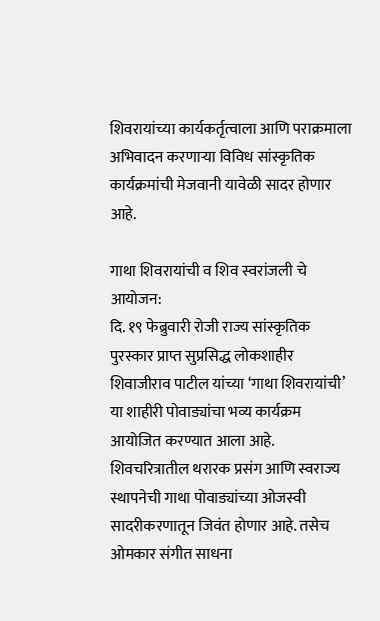शिवरायांच्या कार्यकर्तृत्वाला आणि पराक्रमाला अभिवादन करणाऱ्या विविध सांस्कृतिक कार्यक्रमांची मेजवानी यावेळी सादर होणार आहे.

गाथा शिवरायांची व शिव स्वरांजली चे आयोजन:
दि. १९ फेब्रुवारी रोजी राज्य सांस्कृतिक पुरस्कार प्राप्त सुप्रसिद्ध लोकशाहीर शिवाजीराव पाटील यांच्या ‘गाथा शिवरायांची’ या शाहीरी पोवाड्यांचा भव्य कार्यक्रम आयोजित करण्यात आला आहे. शिवचरित्रातील थरारक प्रसंग आणि स्वराज्य स्थापनेची गाथा पोवाड्यांच्या ओजस्वी सादरीकरणातून जिवंत होणार आहे. तसेच ओमकार संगीत साधना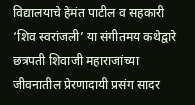विद्यालयाचे हेमंत पाटील व सहकारी ‘शिव स्वरांजली’ या संगीतमय कथेद्वारे छत्रपती शिवाजी महाराजांच्या जीवनातील प्रेरणादायी प्रसंग सादर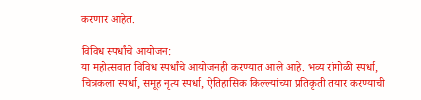करणार आहेत.

विविध स्पर्धांचे आयोजन:
या महोत्सवात विविध स्पर्धांचे आयोजनही करण्यात आले आहे. भव्य रांगोळी स्पर्धा, चित्रकला स्पर्धा, समूह नृत्य स्पर्धा, ऐतिहासिक किल्ल्यांच्या प्रतिकृती तयार करण्याची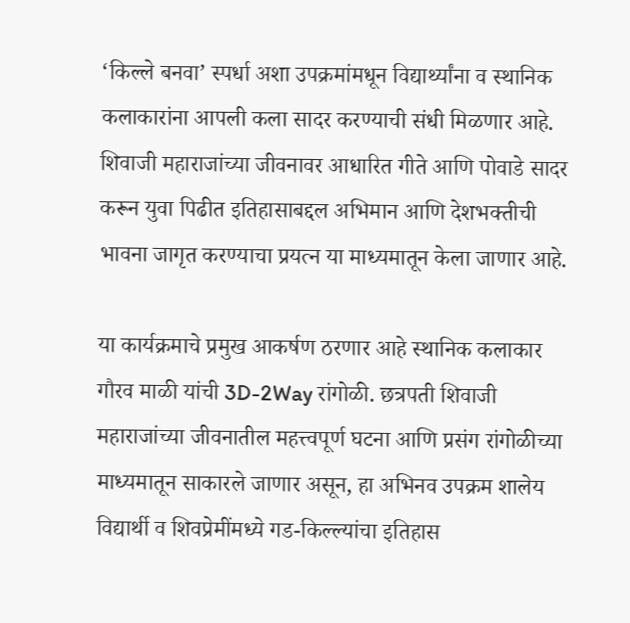‘किल्ले बनवा’ स्पर्धा अशा उपक्रमांमधून विद्यार्थ्यांना व स्थानिक कलाकारांना आपली कला सादर करण्याची संधी मिळणार आहे. शिवाजी महाराजांच्या जीवनावर आधारित गीते आणि पोवाडे सादर करून युवा पिढीत इतिहासाबद्दल अभिमान आणि देशभक्तीची भावना जागृत करण्याचा प्रयत्न या माध्यमातून केला जाणार आहे.

या कार्यक्रमाचे प्रमुख आकर्षण ठरणार आहे स्थानिक कलाकार गौरव माळी यांची 3D-2Way रांगोळी. छत्रपती शिवाजी महाराजांच्या जीवनातील महत्त्वपूर्ण घटना आणि प्रसंग रांगोळीच्या माध्यमातून साकारले जाणार असून, हा अभिनव उपक्रम शालेय विद्यार्थी व शिवप्रेमींमध्ये गड-किल्ल्यांचा इतिहास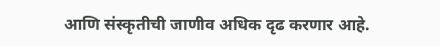आणि संस्कृतीची जाणीव अधिक दृढ करणार आहे.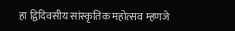हा द्विदिवसीय सांस्कृतिक महोत्सव म्हणजे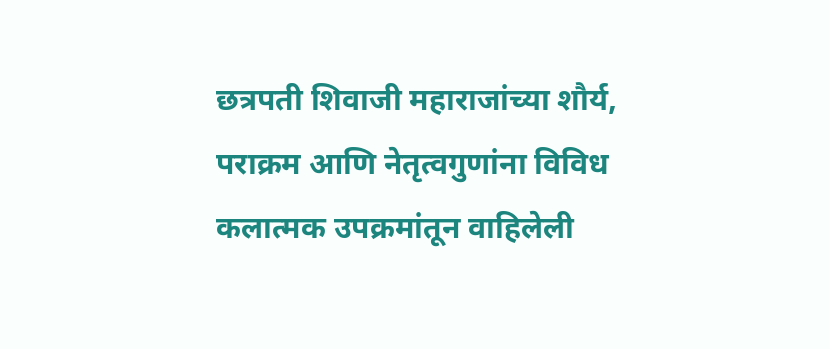छत्रपती शिवाजी महाराजांच्या शौर्य, पराक्रम आणि नेतृत्वगुणांना विविध कलात्मक उपक्रमांतून वाहिलेली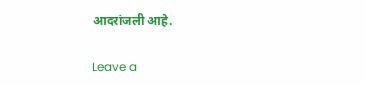आदरांजली आहे.

Leave a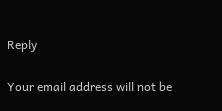Reply

Your email address will not be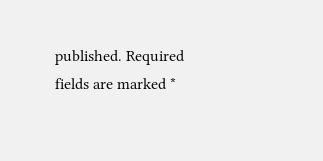published. Required fields are marked *